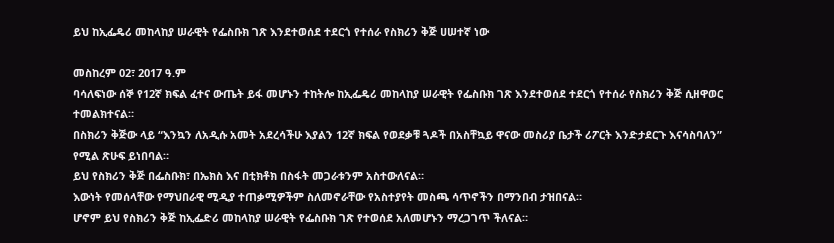ይህ ከኢፌዴሪ መከላከያ ሠራዊት የፌስቡክ ገጽ እንደተወሰደ ተደርጎ የተሰራ የስክሪን ቅጅ ሀሠተኛ ነው

መስከረም 02፣ 2017 ዓ.ም
ባሳለፍነው ሰኞ የ12ኛ ክፍል ፈተና ውጤት ይፋ መሆኑን ተከትሎ ከኢፌዴሪ መከላከያ ሠራዊት የፌስቡክ ገጽ እንደተወሰደ ተደርጎ የተሰራ የስክሪን ቅጅ ሲዘዋወር ተመልክተናል።
በስክሪን ቅጅው ላይ “እንኳን ለአዲሱ አመት አደረሳችሁ እያልን 12ኛ ክፍል የወደቃቹ ጓዶች በአስቸኳይ ዋናው መስሪያ ቤታች ሪፖርት እንድታደርጉ እናሳስባለን” የሚል ጽሁፍ ይነበባል።
ይህ የስክሪን ቅጅ በፌስቡክ፣ በኤክስ እና በቲክቶክ በስፋት መጋራቱንም አስተውለናል።
እውነት የመሰላቸው የማህበራዊ ሚዲያ ተጠቃሚዎችም ስለመኖራቸው የአስተያየት መስጫ ሳጥኖችን በማንበብ ታዝበናል።
ሆኖም ይህ የስክሪን ቅጅ ከኢፌድሪ መከላከያ ሠራዊት የፌስቡክ ገጽ የተወሰደ አለመሆኑን ማረጋገጥ ችለናል።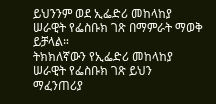ይህንንም ወደ ኢፌድሪ መከላከያ ሠራዊት የፌስቡክ ገጽ በማምራት ማወቅ ይቻላል።
ትክክለኛውን የኢፌድሪ መከላከያ ሠራዊት የፌስቡክ ገጽ ይህን ማፈንጠሪያ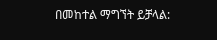በመከተል ማግኘት ይቻላል: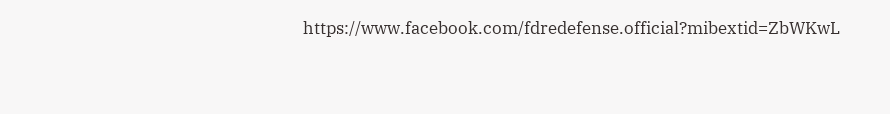https://www.facebook.com/fdredefense.official?mibextid=ZbWKwL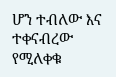ሆን ተብለው እና ተቀናብረው የሚለቀቁ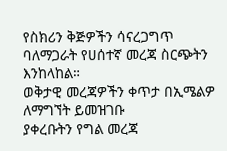የስክሪን ቅጅዎችን ሳናረጋግጥ ባለማጋራት የሀሰተኛ መረጃ ስርጭትን እንከላከል።
ወቅታዊ መረጃዎችን ቀጥታ በኢሜልዎ ለማግኘት ይመዝገቡ
ያቀረቡትን የግል መረጃ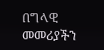በግላዊ መመሪያችን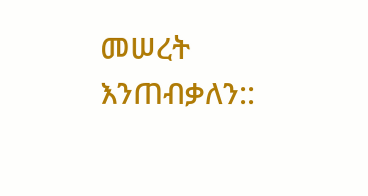መሠረት እንጠብቃለን::